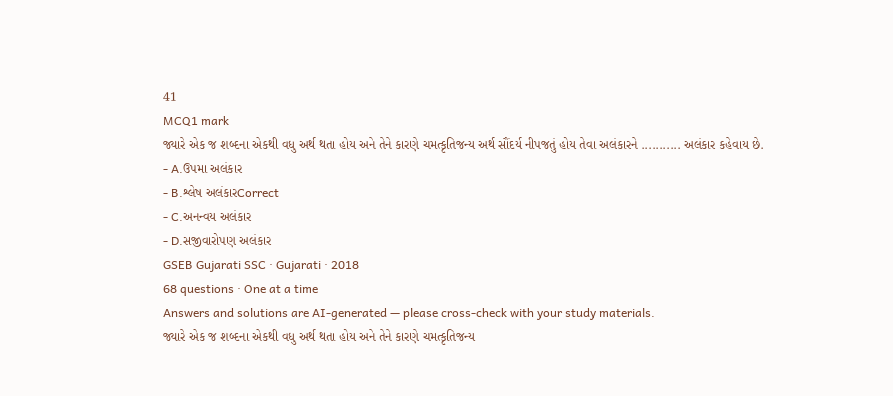41
MCQ1 mark
જ્યારે એક જ શબ્દના એકથી વધુ અર્થ થતા હોય અને તેને કારણે ચમત્કૃતિજન્ય અર્થ સૌંદર્ય નીપજતું હોય તેવા અલંકારને ........... અલંકાર કહેવાય છે.
- A.ઉપમા અલંકાર
- B.શ્લેષ અલંકારCorrect
- C.અનન્વય અલંકાર
- D.સજીવારોપણ અલંકાર
GSEB Gujarati SSC · Gujarati · 2018
68 questions · One at a time
Answers and solutions are AI-generated — please cross-check with your study materials.
જ્યારે એક જ શબ્દના એકથી વધુ અર્થ થતા હોય અને તેને કારણે ચમત્કૃતિજન્ય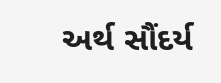અર્થ સૌંદર્ય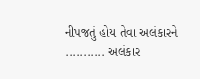નીપજતું હોય તેવા અલંકારને ........... અલંકાર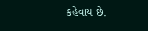કહેવાય છે.